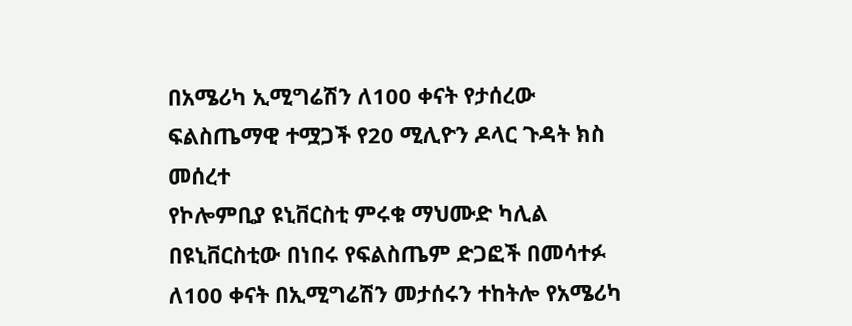በአሜሪካ ኢሚግሬሽን ለ100 ቀናት የታሰረው ፍልስጤማዊ ተሟጋች የ20 ሚሊዮን ዶላር ጉዳት ክስ መሰረተ
የኮሎምቢያ ዩኒቨርስቲ ምሩቁ ማህሙድ ካሊል በዩኒቨርስቲው በነበሩ የፍልስጤም ድጋፎች በመሳተፉ ለ100 ቀናት በኢሚግሬሽን መታሰሩን ተከትሎ የአሜሪካ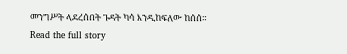መንግሥት ላደረሰበት ጉዳት ካሳ እንዲከፍለው ከሰሰ።
Read the full story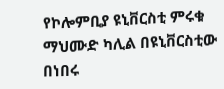የኮሎምቢያ ዩኒቨርስቲ ምሩቁ ማህሙድ ካሊል በዩኒቨርስቲው በነበሩ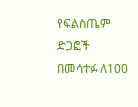የፍልስጤም ድጋፎች በመሳተፉ ለ100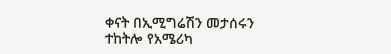ቀናት በኢሚግሬሽን መታሰሩን ተከትሎ የአሜሪካ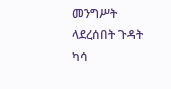መንግሥት ላደረሰበት ጉዳት ካሳ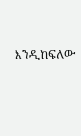እንዲከፍለው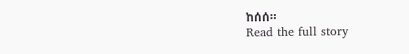ከሰሰ።
Read the full story